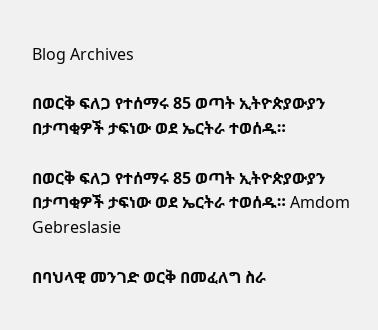Blog Archives

በወርቅ ፍለጋ የተሰማሩ 85 ወጣት ኢትዮጵያውያን በታጣቂዎች ታፍነው ወደ ኤርትራ ተወሰዱ።

በወርቅ ፍለጋ የተሰማሩ 85 ወጣት ኢትዮጵያውያን በታጣቂዎች ታፍነው ወደ ኤርትራ ተወሰዱ። Amdom Gebreslasie

በባህላዊ መንገድ ወርቅ በመፈለግ ስራ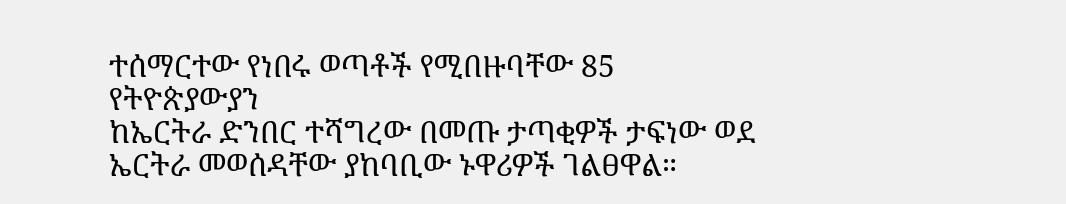ተሰማርተው የነበሩ ወጣቶች የሚበዙባቸው 85 የትዮጵያውያን
ከኤርትራ ድንበር ተሻግረው በመጡ ታጣቂዎች ታፍነው ወደ ኤርትራ መወሰዳቸው ያከባቢው ኑዋሪዎች ገልፀዋል።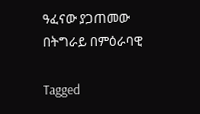ዓፈናው ያጋጠመው በትግራይ በምዕራባዊ

Tagged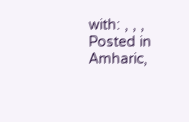with: , , ,
Posted in Amharic,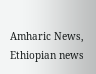Amharic News, Ethiopian news